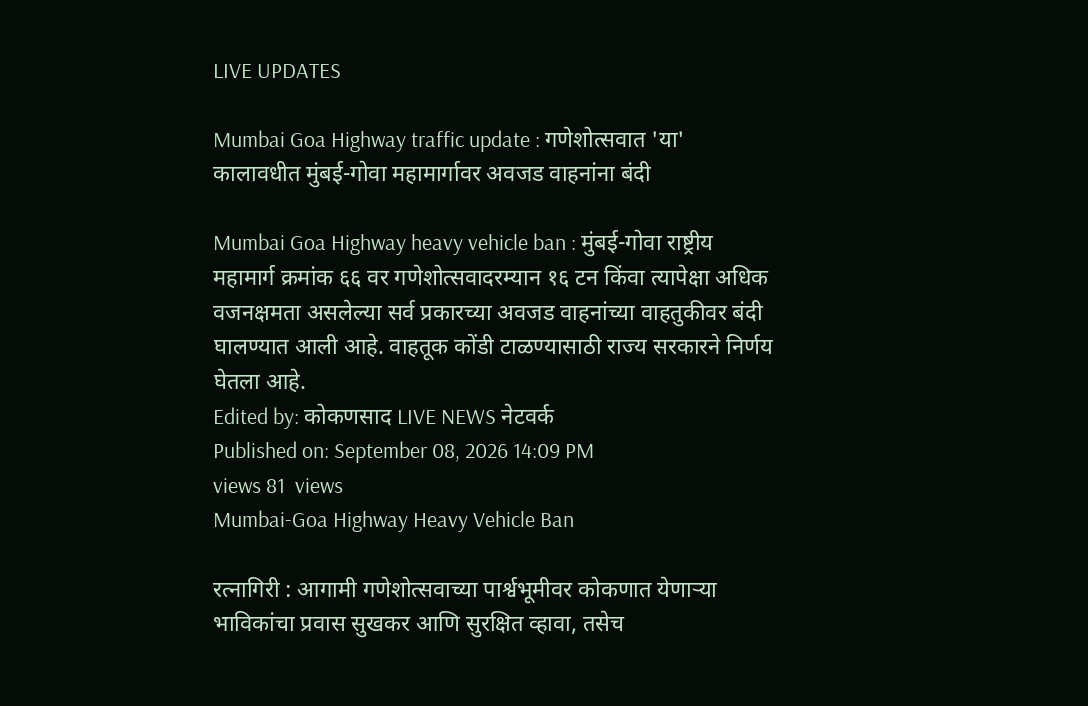LIVE UPDATES

Mumbai Goa Highway traffic update : गणेशोत्सवात 'या' कालावधीत मुंबई-गोवा महामार्गावर अवजड वाहनांना बंदी

Mumbai Goa Highway heavy vehicle ban : मुंबई-गोवा राष्ट्रीय महामार्ग क्रमांक ६६ वर गणेशोत्सवादरम्यान १६ टन किंवा त्यापेक्षा अधिक वजनक्षमता असलेल्या सर्व प्रकारच्या अवजड वाहनांच्या वाहतुकीवर बंदी घालण्यात आली आहे. वाहतूक कोंडी टाळण्यासाठी राज्य सरकारने निर्णय घेतला आहे.
Edited by: कोकणसाद LIVE NEWS नेटवर्क
Published on: September 08, 2026 14:09 PM
views 81  views
Mumbai-Goa Highway Heavy Vehicle Ban

रत्नागिरी : आगामी गणेशोत्सवाच्या पार्श्वभूमीवर कोकणात येणाऱ्या भाविकांचा प्रवास सुखकर आणि सुरक्षित व्हावा, तसेच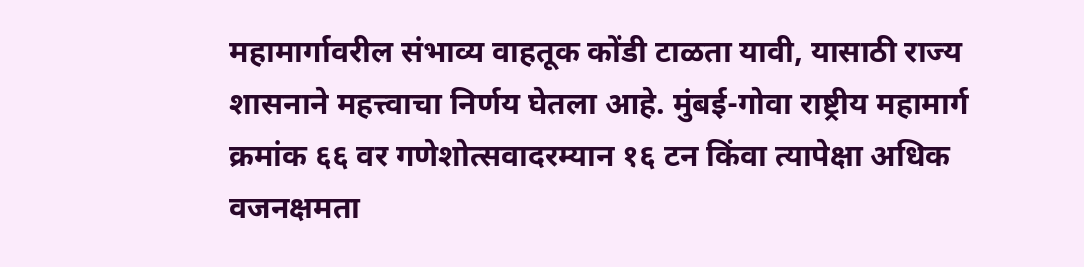महामार्गावरील संभाव्य वाहतूक कोंडी टाळता यावी, यासाठी राज्य शासनाने महत्त्वाचा निर्णय घेतला आहे. मुंबई-गोवा राष्ट्रीय महामार्ग क्रमांक ६६ वर गणेशोत्सवादरम्यान १६ टन किंवा त्यापेक्षा अधिक वजनक्षमता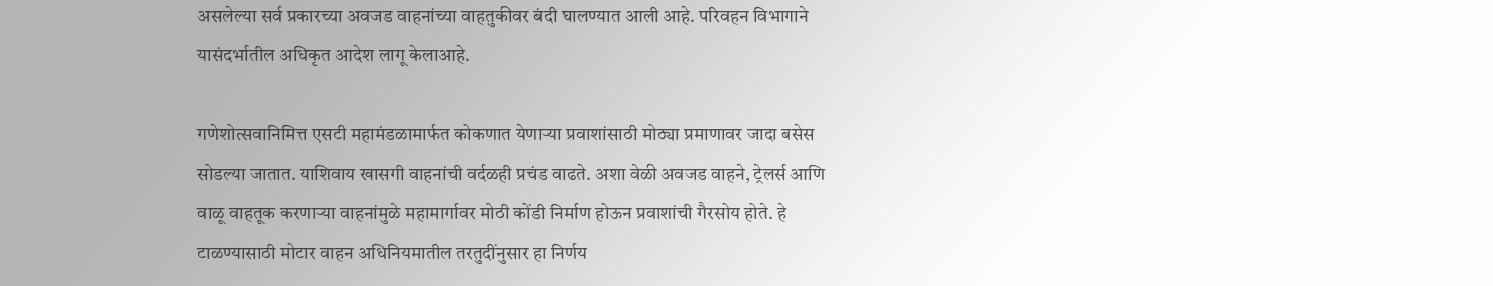असलेल्या सर्व प्रकारच्या अवजड वाहनांच्या वाहतुकीवर बंदी घालण्यात आली आहे. परिवहन विभागाने यासंदर्भातील अधिकृत आदेश लागू केलाआहे.

गणेशोत्सवानिमित्त एसटी महामंडळामार्फत कोकणात येणाऱ्या प्रवाशांसाठी मोठ्या प्रमाणावर जादा बसेस सोडल्या जातात. याशिवाय खासगी वाहनांची वर्दळही प्रचंड वाढते. अशा वेळी अवजड वाहने, ट्रेलर्स आणि वाळू वाहतूक करणाऱ्या वाहनांमुळे महामार्गावर मोठी कोंडी निर्माण होऊन प्रवाशांची गैरसोय होते. हे टाळण्यासाठी मोटार वाहन अधिनियमातील तरतुदींनुसार हा निर्णय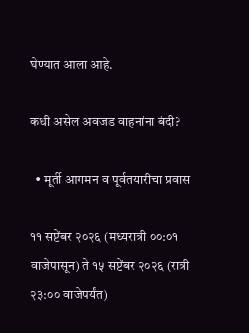घेण्यात आला आहे.

कधी असेल अवजड वाहनांना बंदी?

  • मूर्ती आगमन व पूर्वतयारीचा प्रवास

११ सप्टेंबर २०२६ (मध्यरात्री ००:०१ वाजेपासून) ते १५ सप्टेंबर २०२६ (रात्री २३:०० वाजेपर्यंत)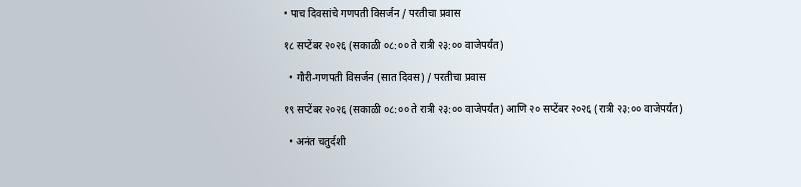• पाच दिवसांचे गणपती विसर्जन / परतीचा प्रवास

१८ सप्टेंबर २०२६ (सकाळी ०८:०० ते रात्री २३:०० वाजेपर्यंत)

  • गौरी-गणपती विसर्जन (सात दिवस) / परतीचा प्रवास

१९ सप्टेंबर २०२६ (सकाळी ०८:०० ते रात्री २३:०० वाजेपर्यंत) आणि २० सप्टेंबर २०२६ (रात्री २३:०० वाजेपर्यंत)

  • अनंत चतुर्दशी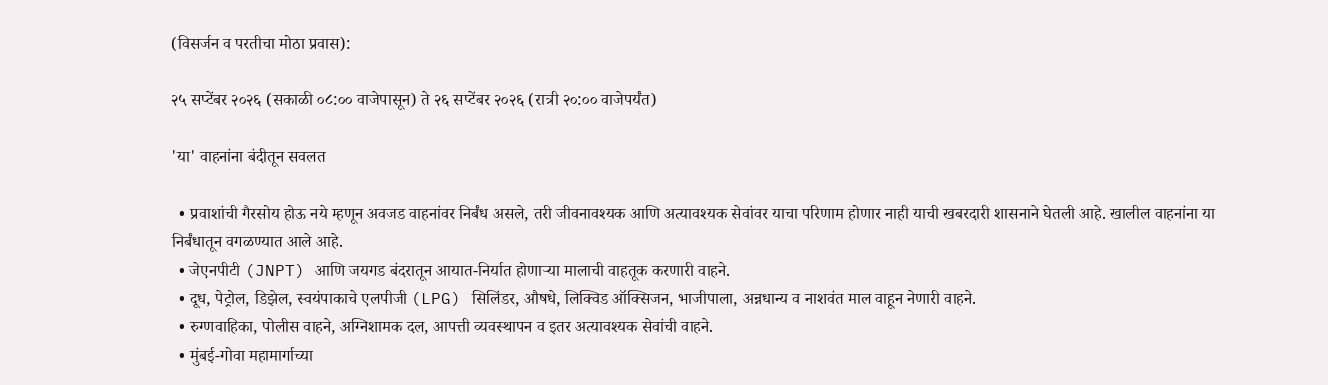(विसर्जन व परतीचा मोठा प्रवास):

२५ सप्टेंबर २०२६ (सकाळी ०८:०० वाजेपासून) ते २६ सप्टेंबर २०२६ (रात्री २०:०० वाजेपर्यंत)

'या' वाहनांना बंदीतून सवलत

  • प्रवाशांची गैरसोय होऊ नये म्हणून अवजड वाहनांवर निर्बंध असले, तरी जीवनावश्यक आणि अत्यावश्यक सेवांवर याचा परिणाम होणार नाही याची खबरदारी शासनाने घेतली आहे. खालील वाहनांना या निर्बंधातून वगळण्यात आले आहे.
  • जेएनपीटी (JNPT) आणि जयगड बंदरातून आयात-निर्यात होणाऱ्या मालाची वाहतूक करणारी वाहने.
  • दूध, पेट्रोल, डिझेल, स्वयंपाकाचे एलपीजी (LPG) सिलिंडर, औषधे, लिक्विड ऑक्सिजन, भाजीपाला, अन्नधान्य व नाशवंत माल वाहून नेणारी वाहने.
  • रुग्णवाहिका, पोलीस वाहने, अग्निशामक दल, आपत्ती व्यवस्थापन व इतर अत्यावश्यक सेवांची वाहने.
  • मुंबई-गोवा महामार्गाच्या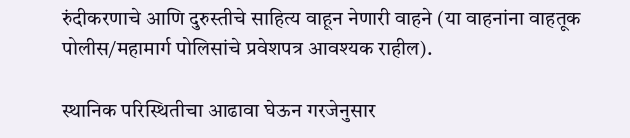रुंदीकरणाचे आणि दुरुस्तीचे साहित्य वाहून नेणारी वाहने (या वाहनांना वाहतूक पोलीस/महामार्ग पोलिसांचे प्रवेशपत्र आवश्यक राहील).

स्थानिक परिस्थितीचा आढावा घेऊन गरजेनुसार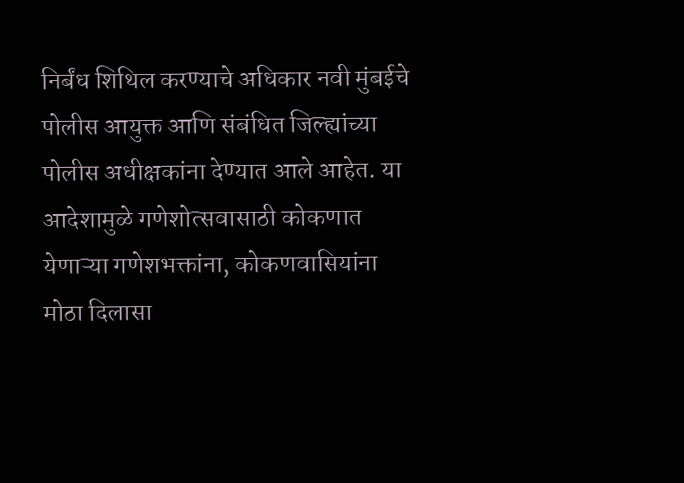निर्बंध शिथिल करण्याचे अधिकार नवी मुंबईचे पोलीस आयुक्त आणि संबंधित जिल्ह्यांच्या पोलीस अधीक्षकांना देण्यात आले आहेत. या आदेशामुळे गणेशोत्सवासाठी कोकणात येणाऱ्या गणेशभक्तांना, कोकणवासियांना मोठा दिलासा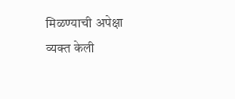मिळण्याची अपेक्षा व्यक्त केली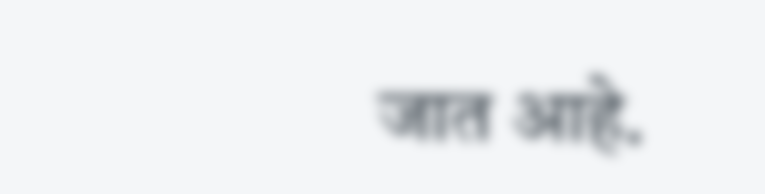जात आहे.